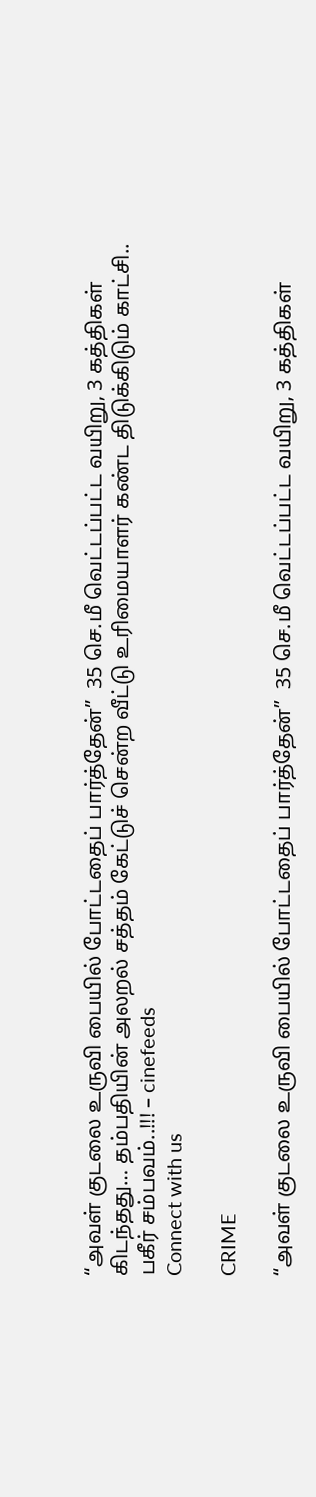“அவள் குடலை உருவி பையில் போட்டதைப் பார்த்தேன்”  35 செ.மீ வெட்டப்பட்ட வயிறு, 3 கத்திகள் கிடந்தது… தம்பதியின் அலறல் சத்தம் கேட்டுச் சென்ற வீட்டு உரிமையாளர் கண்ட திடுக்கிடும் காட்சி.. பகீர் சம்பவம்..!!! – cinefeeds
Connect with us

CRIME

“அவள் குடலை உருவி பையில் போட்டதைப் பார்த்தேன்”  35 செ.மீ வெட்டப்பட்ட வயிறு, 3 கத்திகள்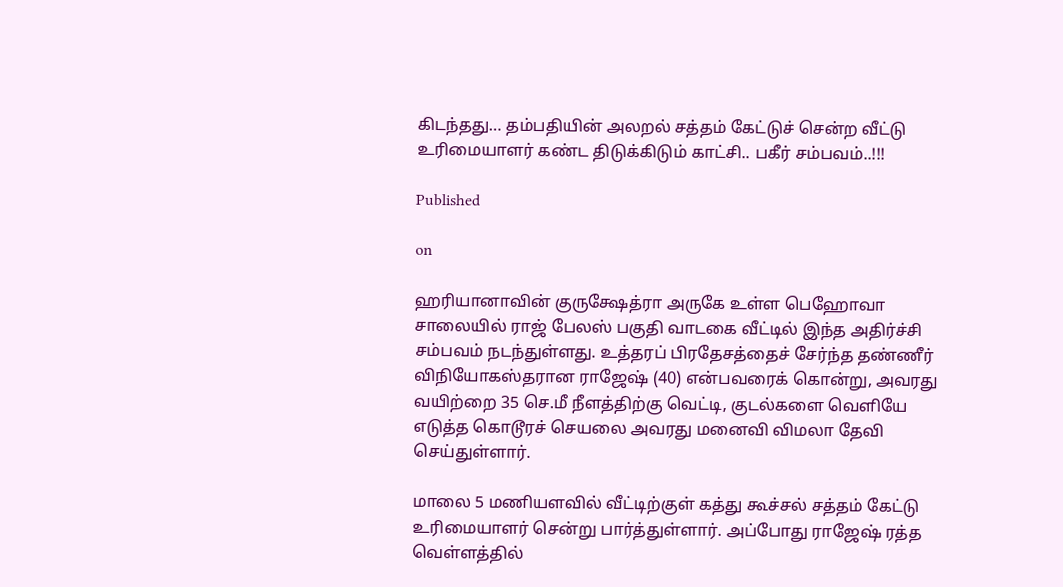கிடந்தது… தம்பதியின் அலறல் சத்தம் கேட்டுச் சென்ற வீட்டு உரிமையாளர் கண்ட திடுக்கிடும் காட்சி.. பகீர் சம்பவம்..!!!

Published

on

ஹரியானாவின் குருக்ஷேத்ரா அருகே உள்ள பெஹோவா சாலையில் ராஜ் பேலஸ் பகுதி வாடகை வீட்டில் இந்த அதிர்ச்சி சம்பவம் நடந்துள்ளது. உத்தரப் பிரதேசத்தைச் சேர்ந்த தண்ணீர் விநியோகஸ்தரான ராஜேஷ் (40) என்பவரைக் கொன்று, அவரது வயிற்றை 35 செ.மீ நீளத்திற்கு வெட்டி, குடல்களை வெளியே எடுத்த கொடூரச் செயலை அவரது மனைவி விமலா தேவி செய்துள்ளார்.

மாலை 5 மணியளவில் வீட்டிற்குள் கத்து கூச்சல் சத்தம் கேட்டு உரிமையாளர் சென்று பார்த்துள்ளார். அப்போது ராஜேஷ் ரத்த வெள்ளத்தில்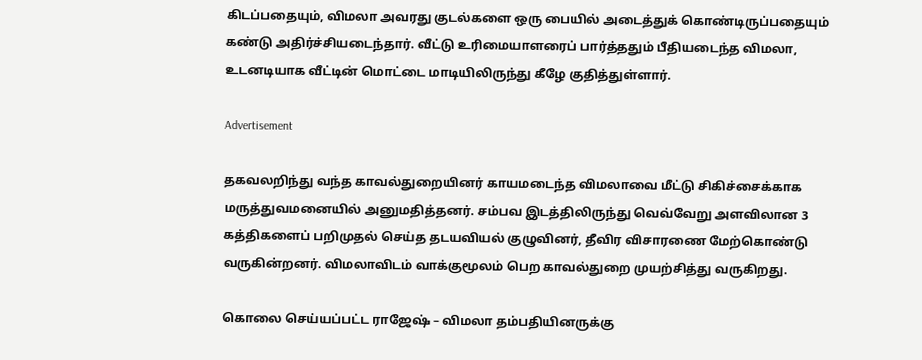கிடப்பதையும், விமலா அவரது குடல்களை ஒரு பையில் அடைத்துக் கொண்டிருப்பதையும் கண்டு அதிர்ச்சியடைந்தார். வீட்டு உரிமையாளரைப் பார்த்ததும் பீதியடைந்த விமலா, உடனடியாக வீட்டின் மொட்டை மாடியிலிருந்து கீழே குதித்துள்ளார்.

Advertisement

தகவலறிந்து வந்த காவல்துறையினர் காயமடைந்த விமலாவை மீட்டு சிகிச்சைக்காக மருத்துவமனையில் அனுமதித்தனர். சம்பவ இடத்திலிருந்து வெவ்வேறு அளவிலான 3 கத்திகளைப் பறிமுதல் செய்த தடயவியல் குழுவினர், தீவிர விசாரணை மேற்கொண்டு வருகின்றனர். விமலாவிடம் வாக்குமூலம் பெற காவல்துறை முயற்சித்து வருகிறது.

கொலை செய்யப்பட்ட ராஜேஷ் – விமலா தம்பதியினருக்கு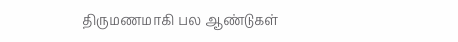திருமணமாகி பல ஆண்டுகள்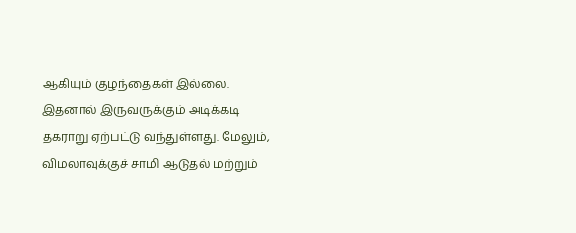ஆகியும் குழந்தைகள் இல்லை. இதனால் இருவருக்கும் அடிக்கடி தகராறு ஏற்பட்டு வந்துள்ளது. மேலும், விமலாவுக்குச் சாமி ஆடுதல் மற்றும்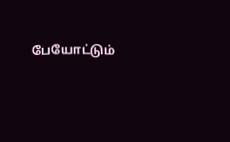பேயோட்டும்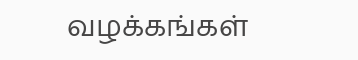வழக்கங்கள்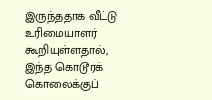இருந்ததாக வீட்டு உரிமையாளர் கூறியுள்ளதால், இந்த கொடூரக் கொலைக்குப்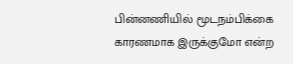பின்னணியில் மூடநம்பிக்கை காரணமாக இருக்குமோ என்ற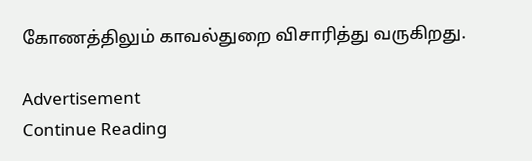கோணத்திலும் காவல்துறை விசாரித்து வருகிறது.

Advertisement
Continue Reading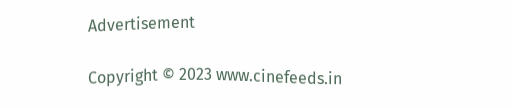Advertisement

Copyright © 2023 www.cinefeeds.in